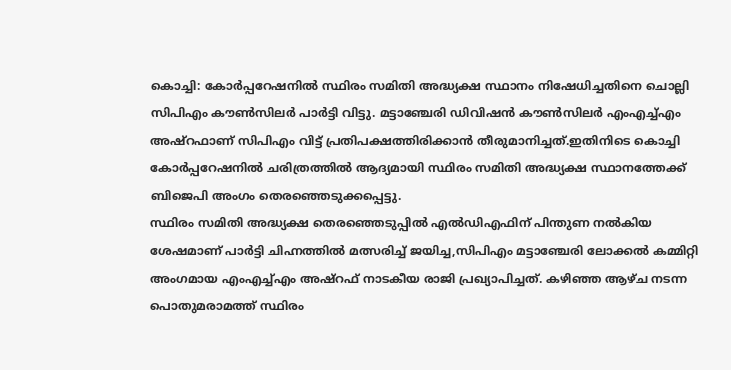കൊച്ചി: കോർപ്പറേഷനിൽ സ്ഥിരം സമിതി അദ്ധ്യക്ഷ സ്ഥാനം നിഷേധിച്ചതിനെ ചൊല്ലി സിപിഎം കൗൺസിലർ പാർട്ടി വിട്ടു. മട്ടാഞ്ചേരി ഡിവിഷൻ കൗൺസിലർ എംഎച്ച്എം അഷ്റഫാണ് സിപിഎം വിട്ട് പ്രതിപക്ഷത്തിരിക്കാൻ തീരുമാനിച്ചത്.ഇതിനിടെ കൊച്ചി കോർപ്പറേഷനിൽ ചരിത്രത്തിൽ ആദ്യമായി സ്ഥിരം സമിതി അദ്ധ്യക്ഷ സ്ഥാനത്തേക്ക് ബിജെപി അംഗം തെരഞ്ഞെടുക്കപ്പെട്ടു.
സ്ഥിരം സമിതി അദ്ധ്യക്ഷ തെരഞ്ഞെടുപ്പിൽ എൽഡിഎഫിന് പിന്തുണ നൽകിയ ശേഷമാണ് പാർട്ടി ചിഹ്നത്തിൽ മത്സരിച്ച് ജയിച്ച,സിപിഎം മട്ടാഞ്ചേരി ലോക്കൽ കമ്മിറ്റി അംഗമായ എംഎച്ച്എം അഷ്റഫ് നാടകീയ രാജി പ്രഖ്യാപിച്ചത്. കഴിഞ്ഞ ആഴ്ച നടന്ന പൊതുമരാമത്ത് സ്ഥിരം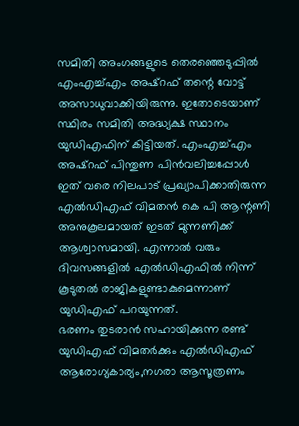സമിതി അംഗങ്ങളുടെ തെരഞ്ഞെടുപ്പിൽ എംഎച്ച്എം അഷ്റഫ് തന്റെ വോട്ട് അസാധുവാക്കിയിരുന്നു. ഇതോടെയാണ് സ്ഥിരം സമിതി അദ്ധ്യക്ഷ സ്ഥാനം യുഡിഎഫിന് കിട്ടിയത്. എംഎച്ച്എം അഷ്റഫ് പിന്തുണ പിൻവലിച്ചപ്പോൾ ഇത് വരെ നിലപാട് പ്രഖ്യാപിക്കാതിരുന്ന എൽഡിഎഫ് വിമതൻ കെ പി ആന്റണി അനുകൂലമായത് ഇടത് മുന്നണിക്ക് ആശ്വാസമായി. എന്നാൽ വരും ദിവസങ്ങളിൽ എൽഡിഎഫിൽ നിന്ന് കൂടുതൽ രാജികളുണ്ടാകുമെന്നാണ് യുഡിഎഫ് പറയുന്നത്.
ഭരണം തുടരാൻ സഹായിക്കുന്ന രണ്ട് യുഡിഎഫ് വിമതർക്കും എൽഡിഎഫ് ആരോഗ്യകാര്യം,നഗരാ ആസൂത്രണം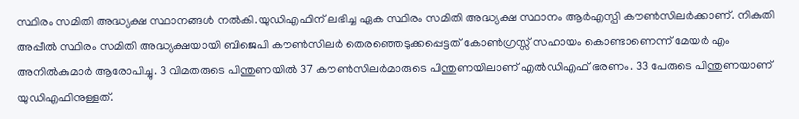സ്ഥിരം സമിതി അദ്ധ്യക്ഷ സ്ഥാനങ്ങൾ നൽകി.യുഡിഎഫിന് ലഭിച്ച ഏക സ്ഥിരം സമിതി അദ്ധ്യക്ഷ സ്ഥാനം ആർഎസ്പി കൗൺസിലർക്കാണ്. നികുതി അപ്പീൽ സ്ഥിരം സമിതി അദ്ധ്യക്ഷയായി ബിജെപി കൗൺസിലർ തെരഞ്ഞെടുക്കപ്പെട്ടത് കോൺഗ്രസ്സ് സഹായം കൊണ്ടാണെന്ന് മേയർ എം അനിൽകുമാർ ആരോപിച്ചു. 3 വിമതരുടെ പിന്തുണയിൽ 37 കൗൺസിലർമാരുടെ പിന്തുണയിലാണ് എൽഡിഎഫ് ഭരണം. 33 പേരുടെ പിന്തുണയാണ് യുഡിഎഫിനുള്ളത്.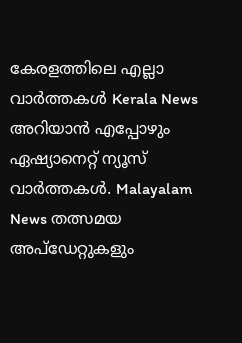കേരളത്തിലെ എല്ലാ വാർത്തകൾ Kerala News അറിയാൻ എപ്പോഴും ഏഷ്യാനെറ്റ് ന്യൂസ് വാർത്തകൾ. Malayalam News തത്സമയ അപ്ഡേറ്റുകളും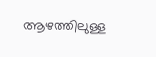ആഴത്തിലുള്ള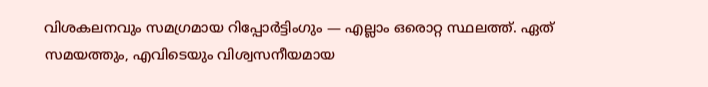വിശകലനവും സമഗ്രമായ റിപ്പോർട്ടിംഗും — എല്ലാം ഒരൊറ്റ സ്ഥലത്ത്. ഏത് സമയത്തും, എവിടെയും വിശ്വസനീയമായ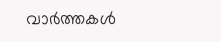വാർത്തകൾ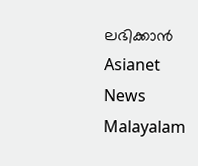ലഭിക്കാൻ Asianet News Malayalam